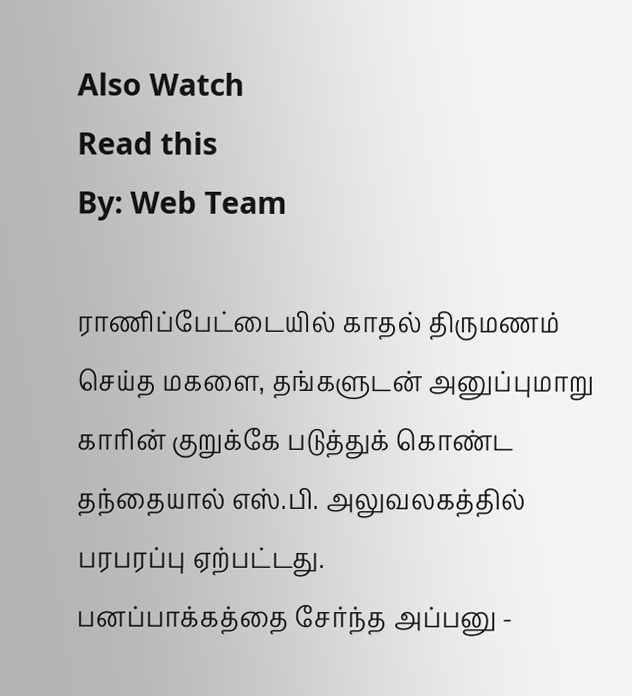Also Watch
Read this
By: Web Team

ராணிப்பேட்டையில் காதல் திருமணம் செய்த மகளை, தங்களுடன் அனுப்புமாறு காரின் குறுக்கே படுத்துக் கொண்ட தந்தையால் எஸ்.பி. அலுவலகத்தில் பரபரப்பு ஏற்பட்டது.
பனப்பாக்கத்தை சேர்ந்த அப்பனு -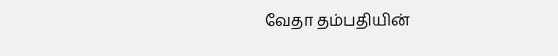வேதா தம்பதியின்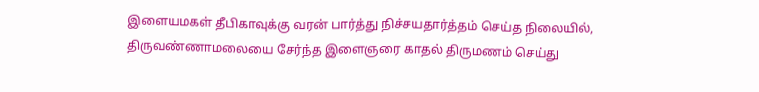இளையமகள் தீபிகாவுக்கு வரன் பார்த்து நிச்சயதார்த்தம் செய்த நிலையில்,
திருவண்ணாமலையை சேர்ந்த இளைஞரை காதல் திருமணம் செய்து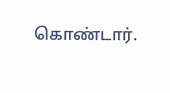கொண்டார்.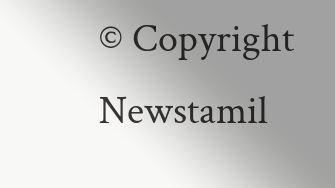© Copyright Newstamil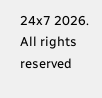24x7 2026. All rights reserved